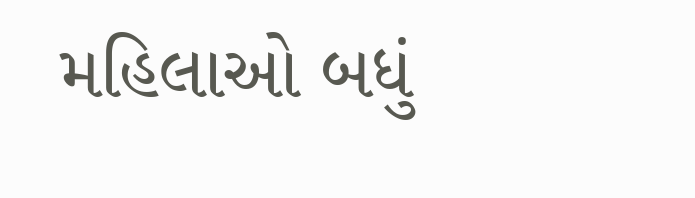મહિલાઓ બધું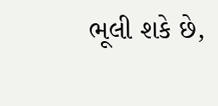ભૂલી શકે છે,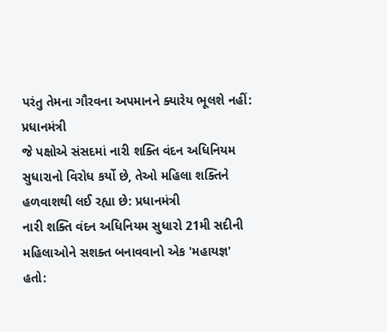પરંતુ તેમના ગૌરવના અપમાનને ક્યારેય ભૂલશે નહીં: પ્રધાનમંત્રી
જે પક્ષોએ સંસદમાં નારી શક્તિ વંદન અધિનિયમ સુધારાનો વિરોધ કર્યો છે, તેઓ મહિલા શક્તિને હળવાશથી લઈ રહ્યા છે: પ્રધાનમંત્રી
નારી શક્તિ વંદન અધિનિયમ સુધારો 21મી સદીની મહિલાઓને સશક્ત બનાવવાનો એક 'મહાયજ્ઞ' હતો: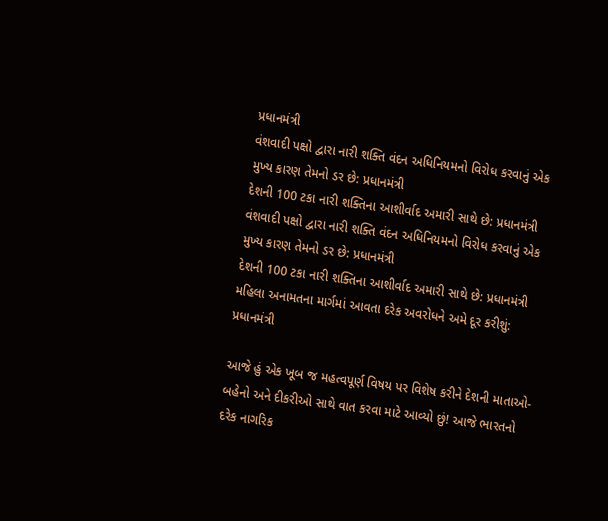પ્રધાનમંત્રી
વંશવાદી પક્ષો દ્વારા નારી શક્તિ વંદન અધિનિયમનો વિરોધ કરવાનું એક મુખ્ય કારણ તેમનો ડર છે: પ્રધાનમંત્રી
દેશની 100 ટકા નારી શક્તિના આશીર્વાદ અમારી સાથે છે: પ્રધાનમંત્રી
વંશવાદી પક્ષો દ્વારા નારી શક્તિ વંદન અધિનિયમનો વિરોધ કરવાનું એક મુખ્ય કારણ તેમનો ડર છે: પ્રધાનમંત્રી
દેશની 100 ટકા નારી શક્તિના આશીર્વાદ અમારી સાથે છે: પ્રધાનમંત્રી
મહિલા અનામતના માર્ગમાં આવતા દરેક અવરોધને અમે દૂર કરીશું: પ્રધાનમંત્રી

આજે હું એક ખૂબ જ મહત્વપૂર્ણ વિષય પર વિશેષ કરીને દેશની માતાઓ-બહેનો અને દીકરીઓ સાથે વાત કરવા માટે આવ્યો છું! આજે ભારતનો દરેક નાગરિક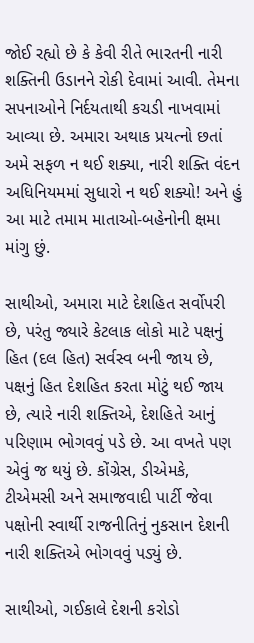જોઈ રહ્યો છે કે કેવી રીતે ભારતની નારી શક્તિની ઉડાનને રોકી દેવામાં આવી. તેમના સપનાઓને નિર્દયતાથી કચડી નાખવામાં આવ્યા છે. અમારા અથાક પ્રયત્નો છતાં અમે સફળ ન થઈ શક્યા, નારી શક્તિ વંદન અધિનિયમમાં સુધારો ન થઈ શક્યો! અને હું આ માટે તમામ માતાઓ-બહેનોની ક્ષમા માંગુ છું.

સાથીઓ, અમારા માટે દેશહિત સર્વોપરી છે, પરંતુ જ્યારે કેટલાક લોકો માટે પક્ષનું હિત (દલ હિત) સર્વસ્વ બની જાય છે, પક્ષનું હિત દેશહિત કરતા મોટું થઈ જાય છે, ત્યારે નારી શક્તિએ, દેશહિતે આનું પરિણામ ભોગવવું પડે છે. આ વખતે પણ એવું જ થયું છે. કોંગ્રેસ, ડીએમકે, ટીએમસી અને સમાજવાદી પાર્ટી જેવા પક્ષોની સ્વાર્થી રાજનીતિનું નુકસાન દેશની નારી શક્તિએ ભોગવવું પડ્યું છે.

સાથીઓ, ગઈકાલે દેશની કરોડો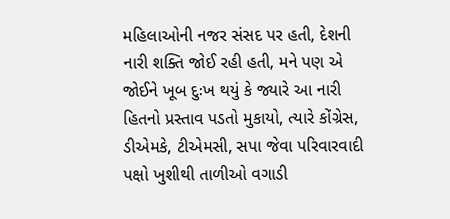મહિલાઓની નજર સંસદ પર હતી, દેશની નારી શક્તિ જોઈ રહી હતી, મને પણ એ જોઈને ખૂબ દુઃખ થયું કે જ્યારે આ નારી હિતનો પ્રસ્તાવ પડતો મુકાયો, ત્યારે કોંગ્રેસ, ડીએમકે, ટીએમસી, સપા જેવા પરિવારવાદી પક્ષો ખુશીથી તાળીઓ વગાડી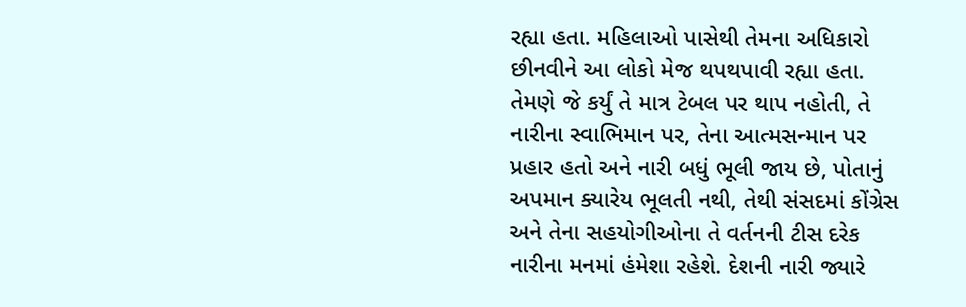રહ્યા હતા. મહિલાઓ પાસેથી તેમના અધિકારો છીનવીને આ લોકો મેજ થપથપાવી રહ્યા હતા. તેમણે જે કર્યું તે માત્ર ટેબલ પર થાપ નહોતી, તે નારીના સ્વાભિમાન પર, તેના આત્મસન્માન પર પ્રહાર હતો અને નારી બધું ભૂલી જાય છે, પોતાનું અપમાન ક્યારેય ભૂલતી નથી, તેથી સંસદમાં કોંગ્રેસ અને તેના સહયોગીઓના તે વર્તનની ટીસ દરેક નારીના મનમાં હંમેશા રહેશે. દેશની નારી જ્યારે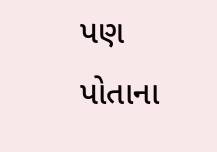પણ પોતાના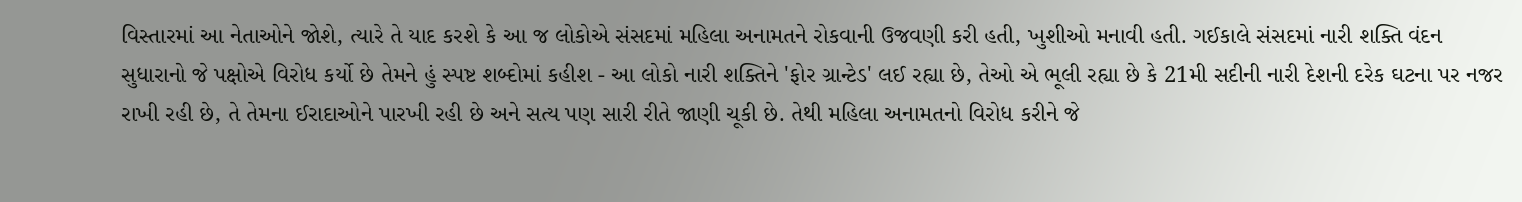વિસ્તારમાં આ નેતાઓને જોશે, ત્યારે તે યાદ કરશે કે આ જ લોકોએ સંસદમાં મહિલા અનામતને રોકવાની ઉજવણી કરી હતી, ખુશીઓ મનાવી હતી. ગઈકાલે સંસદમાં નારી શક્તિ વંદન સુધારાનો જે પક્ષોએ વિરોધ કર્યો છે તેમને હું સ્પષ્ટ શબ્દોમાં કહીશ - આ લોકો નારી શક્તિને 'ફોર ગ્રાન્ટેડ' લઈ રહ્યા છે, તેઓ એ ભૂલી રહ્યા છે કે 21મી સદીની નારી દેશની દરેક ઘટના પર નજર રાખી રહી છે, તે તેમના ઈરાદાઓને પારખી રહી છે અને સત્ય પણ સારી રીતે જાણી ચૂકી છે. તેથી મહિલા અનામતનો વિરોધ કરીને જે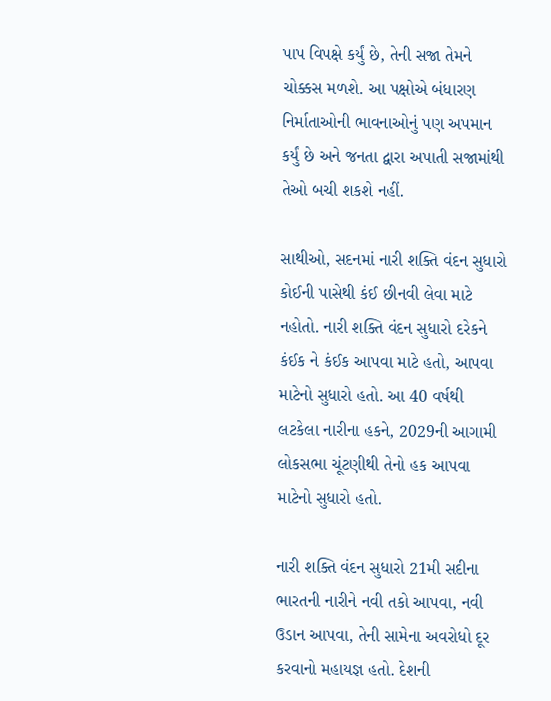પાપ વિપક્ષે કર્યું છે, તેની સજા તેમને ચોક્કસ મળશે. આ પક્ષોએ બંધારણ નિર્માતાઓની ભાવનાઓનું પણ અપમાન કર્યું છે અને જનતા દ્વારા અપાતી સજામાંથી તેઓ બચી શકશે નહીં.

સાથીઓ, સદનમાં નારી શક્તિ વંદન સુધારો કોઈની પાસેથી કંઈ છીનવી લેવા માટે નહોતો. નારી શક્તિ વંદન સુધારો દરેકને કંઈક ને કંઈક આપવા માટે હતો, આપવા માટેનો સુધારો હતો. આ 40 વર્ષથી લટકેલા નારીના હકને, 2029ની આગામી લોકસભા ચૂંટણીથી તેનો હક આપવા માટેનો સુધારો હતો.

નારી શક્તિ વંદન સુધારો 21મી સદીના ભારતની નારીને નવી તકો આપવા, નવી ઉડાન આપવા, તેની સામેના અવરોધો દૂર કરવાનો મહાયજ્ઞ હતો. દેશની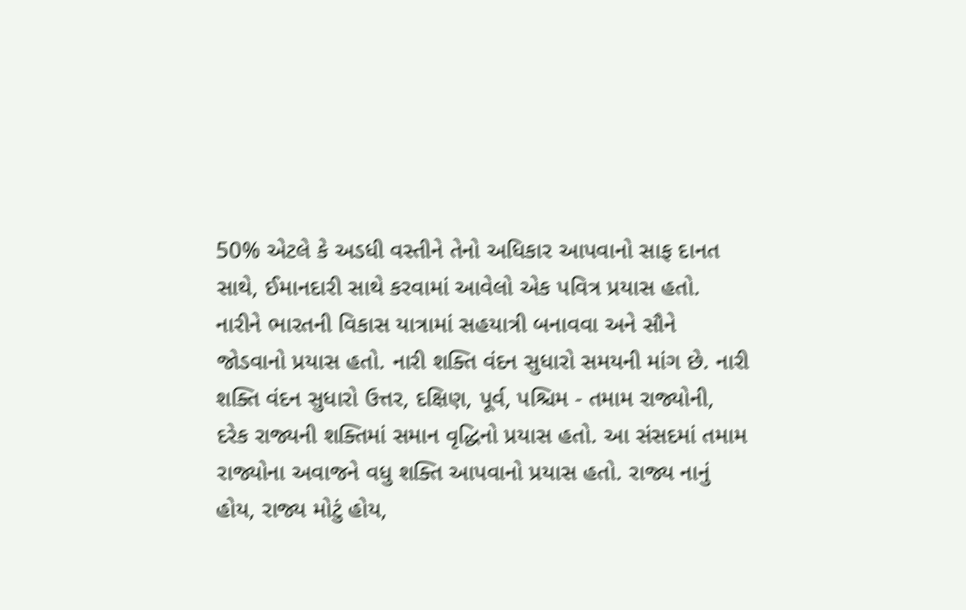50% એટલે કે અડધી વસ્તીને તેનો અધિકાર આપવાનો સાફ દાનત સાથે, ઈમાનદારી સાથે કરવામાં આવેલો એક પવિત્ર પ્રયાસ હતો. નારીને ભારતની વિકાસ યાત્રામાં સહયાત્રી બનાવવા અને સૌને જોડવાનો પ્રયાસ હતો. નારી શક્તિ વંદન સુધારો સમયની માંગ છે. નારી શક્તિ વંદન સુધારો ઉત્તર, દક્ષિણ, પૂર્વ, પશ્ચિમ - તમામ રાજ્યોની, દરેક રાજ્યની શક્તિમાં સમાન વૃદ્ધિનો પ્રયાસ હતો. આ સંસદમાં તમામ રાજ્યોના અવાજને વધુ શક્તિ આપવાનો પ્રયાસ હતો. રાજ્ય નાનું હોય, રાજ્ય મોટું હોય,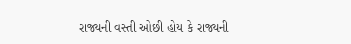રાજ્યની વસ્તી ઓછી હોય કે રાજ્યની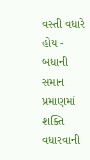વસ્તી વધારે હોય - બધાની સમાન પ્રમાણમાં શક્તિ વધારવાની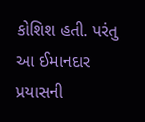કોશિશ હતી. પરંતુ આ ઈમાનદાર પ્રયાસની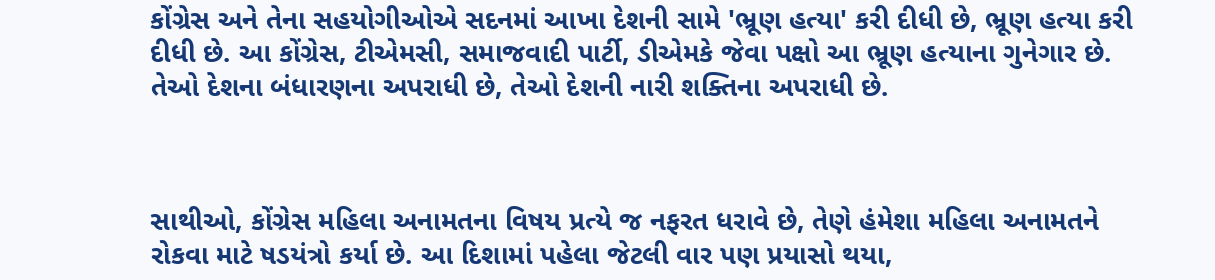કોંગ્રેસ અને તેના સહયોગીઓએ સદનમાં આખા દેશની સામે 'ભ્રૂણ હત્યા' કરી દીધી છે, ભ્રૂણ હત્યા કરી દીધી છે. આ કોંગ્રેસ, ટીએમસી, સમાજવાદી પાર્ટી, ડીએમકે જેવા પક્ષો આ ભ્રૂણ હત્યાના ગુનેગાર છે. તેઓ દેશના બંધારણના અપરાધી છે, તેઓ દેશની નારી શક્તિના અપરાધી છે.



સાથીઓ, કોંગ્રેસ મહિલા અનામતના વિષય પ્રત્યે જ નફરત ધરાવે છે, તેણે હંમેશા મહિલા અનામતને રોકવા માટે ષડયંત્રો કર્યા છે. આ દિશામાં પહેલા જેટલી વાર પણ પ્રયાસો થયા,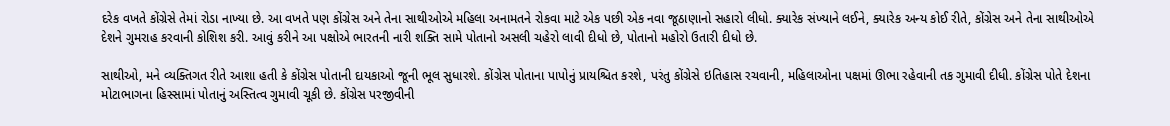દરેક વખતે કોંગ્રેસે તેમાં રોડા નાખ્યા છે. આ વખતે પણ કોંગ્રેસ અને તેના સાથીઓએ મહિલા અનામતને રોકવા માટે એક પછી એક નવા જૂઠાણાનો સહારો લીધો. ક્યારેક સંખ્યાને લઈને, ક્યારેક અન્ય કોઈ રીતે, કોંગ્રેસ અને તેના સાથીઓએ દેશને ગુમરાહ કરવાની કોશિશ કરી. આવું કરીને આ પક્ષોએ ભારતની નારી શક્તિ સામે પોતાનો અસલી ચહેરો લાવી દીધો છે, પોતાનો મહોરો ઉતારી દીધો છે.

સાથીઓ, મને વ્યક્તિગત રીતે આશા હતી કે કોંગ્રેસ પોતાની દાયકાઓ જૂની ભૂલ સુધારશે. કોંગ્રેસ પોતાના પાપોનું પ્રાયશ્ચિત કરશે, પરંતુ કોંગ્રેસે ઇતિહાસ રચવાની, મહિલાઓના પક્ષમાં ઊભા રહેવાની તક ગુમાવી દીધી. કોંગ્રેસ પોતે દેશના મોટાભાગના હિસ્સામાં પોતાનું અસ્તિત્વ ગુમાવી ચૂકી છે. કોંગ્રેસ પરજીવીની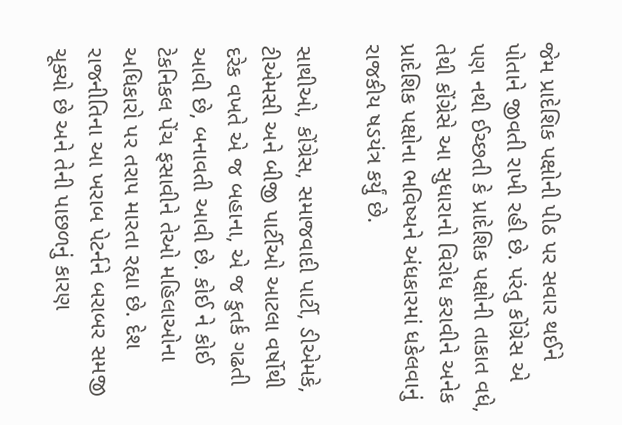જેમ પ્રાદેશિક પક્ષોની પીઠ પર સવાર થઈને પોતાને જીવતી રાખી રહી છે. પરંતુ કોંગ્રેસ એ પણ નથી ઈચ્છતી કે પ્રાદેશિક પક્ષોની તાકાત વધે, તેથી કોંગ્રેસે આ સુધારાનો વિરોધ કરાવીને અનેક પ્રાદેશિક પક્ષોના ભવિષ્યને અંધકારમાં ધકેલવાનું રાજકીય ષડયંત્ર કર્યું છે.

સાથીઓ, કોંગ્રેસ, સમાજવાદી પાર્ટી, ડીએમકે, ટીએમસી અને બીજી પાર્ટીઓ આટલા વર્ષોથી દરેક વખતે એ જ બહાના, એ જ કુતર્ક ગઢતી આવી છે, બનાવતી આવી છે. કોઈ ને કોઈ ટેકનિકલ પેંચ ફસાવીને તેઓ મહિલાઓના અધિકારો પર તરાપ મારતા રહ્યા છે. દેશ રાજનીતિના આ ખરાબ પેટર્નને બરાબર સમજી ચૂક્યો છે અને તેની પાછળનું કારણ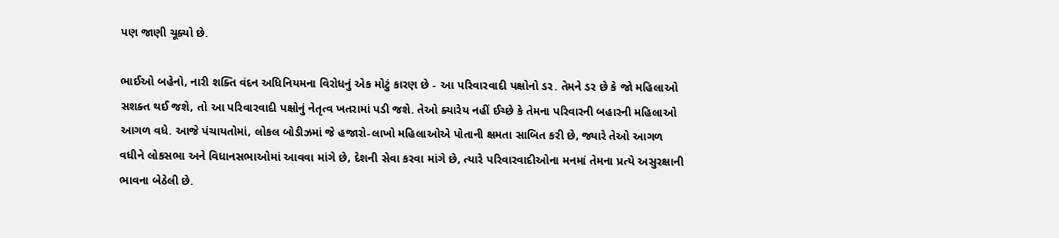પણ જાણી ચૂક્યો છે.

ભાઈઓ બહેનો, નારી શક્તિ વંદન અધિનિયમના વિરોધનું એક મોટું કારણ છે - આ પરિવારવાદી પક્ષોનો ડર. તેમને ડર છે કે જો મહિલાઓ સશક્ત થઈ જશે, તો આ પરિવારવાદી પક્ષોનું નેતૃત્વ ખતરામાં પડી જશે. તેઓ ક્યારેય નહીં ઈચ્છે કે તેમના પરિવારની બહારની મહિલાઓ આગળ વધે. આજે પંચાયતોમાં, લોકલ બોડીઝમાં જે હજારો-લાખો મહિલાઓએ પોતાની ક્ષમતા સાબિત કરી છે, જ્યારે તેઓ આગળ વધીને લોકસભા અને વિધાનસભાઓમાં આવવા માંગે છે, દેશની સેવા કરવા માંગે છે, ત્યારે પરિવારવાદીઓના મનમાં તેમના પ્રત્યે અસુરક્ષાની ભાવના બેઠેલી છે.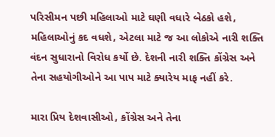પરિસીમન પછી મહિલાઓ માટે ઘણી વધારે બેઠકો હશે, મહિલાઓનું કદ વધશે, એટલા માટે જ આ લોકોએ નારી શક્તિ વંદન સુધારાનો વિરોધ કર્યો છે. દેશની નારી શક્તિ કોંગ્રેસ અને તેના સહયોગીઓને આ પાપ માટે ક્યારેય માફ નહીં કરે.

મારા પ્રિય દેશવાસીઓ, કોંગ્રેસ અને તેના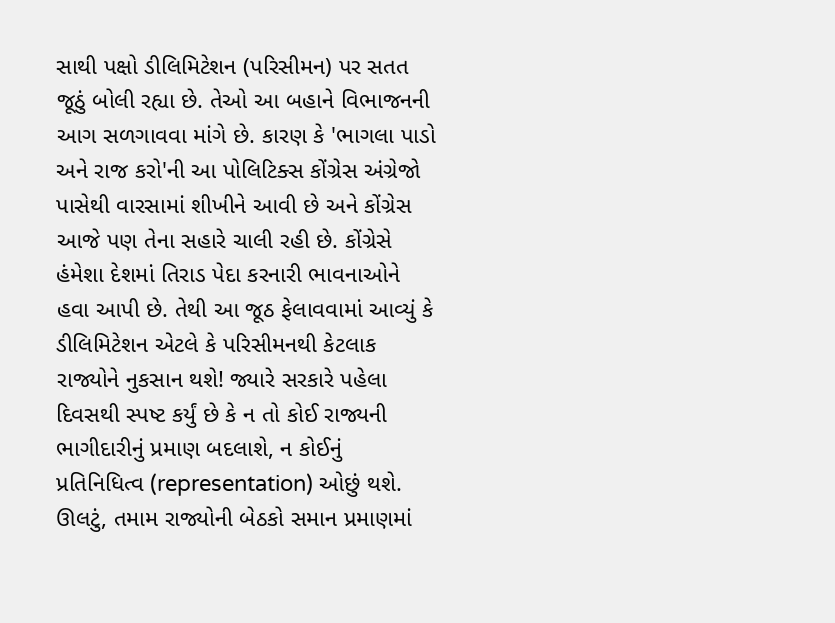સાથી પક્ષો ડીલિમિટેશન (પરિસીમન) પર સતત જૂઠું બોલી રહ્યા છે. તેઓ આ બહાને વિભાજનની આગ સળગાવવા માંગે છે. કારણ કે 'ભાગલા પાડો અને રાજ કરો'ની આ પોલિટિક્સ કોંગ્રેસ અંગ્રેજો પાસેથી વારસામાં શીખીને આવી છે અને કોંગ્રેસ આજે પણ તેના સહારે ચાલી રહી છે. કોંગ્રેસે હંમેશા દેશમાં તિરાડ પેદા કરનારી ભાવનાઓને હવા આપી છે. તેથી આ જૂઠ ફેલાવવામાં આવ્યું કે ડીલિમિટેશન એટલે કે પરિસીમનથી કેટલાક રાજ્યોને નુકસાન થશે! જ્યારે સરકારે પહેલા દિવસથી સ્પષ્ટ કર્યું છે કે ન તો કોઈ રાજ્યની ભાગીદારીનું પ્રમાણ બદલાશે, ન કોઈનું પ્રતિનિધિત્વ (representation) ઓછું થશે. ઊલટું, તમામ રાજ્યોની બેઠકો સમાન પ્રમાણમાં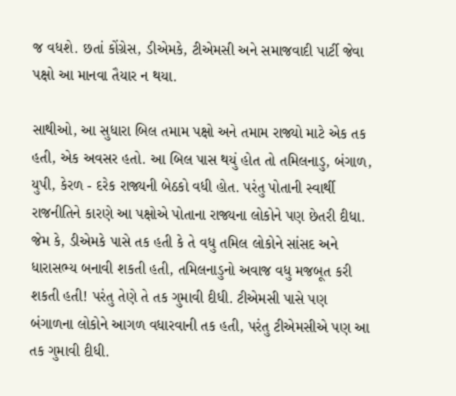જ વધશે. છતાં કોંગ્રેસ, ડીએમકે, ટીએમસી અને સમાજવાદી પાર્ટી જેવા પક્ષો આ માનવા તૈયાર ન થયા.

સાથીઓ, આ સુધારા બિલ તમામ પક્ષો અને તમામ રાજ્યો માટે એક તક હતી, એક અવસર હતો. આ બિલ પાસ થયું હોત તો તમિલનાડુ, બંગાળ, યુપી, કેરળ - દરેક રાજ્યની બેઠકો વધી હોત. પરંતુ પોતાની સ્વાર્થી રાજનીતિને કારણે આ પક્ષોએ પોતાના રાજ્યના લોકોને પણ છેતરી દીધા. જેમ કે, ડીએમકે પાસે તક હતી કે તે વધુ તમિલ લોકોને સાંસદ અને ધારાસભ્ય બનાવી શકતી હતી, તમિલનાડુનો અવાજ વધુ મજબૂત કરી શકતી હતી! પરંતુ તેણે તે તક ગુમાવી દીધી. ટીએમસી પાસે પણ બંગાળના લોકોને આગળ વધારવાની તક હતી, પરંતુ ટીએમસીએ પણ આ તક ગુમાવી દીધી.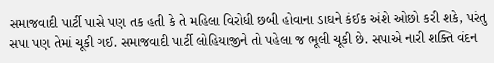સમાજવાદી પાર્ટી પાસે પણ તક હતી કે તે મહિલા વિરોધી છબી હોવાના ડાઘને કંઈક અંશે ઓછો કરી શકે, પરંતુ સપા પણ તેમાં ચૂકી ગઈ. સમાજવાદી પાર્ટી લોહિયાજીને તો પહેલા જ ભૂલી ચૂકી છે. સપાએ નારી શક્તિ વંદન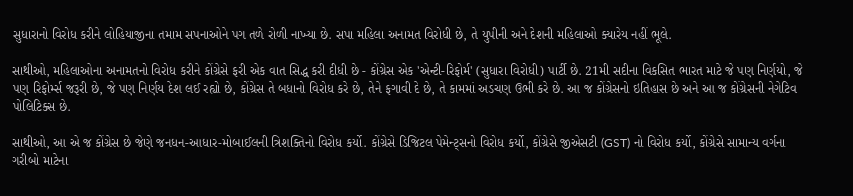સુધારાનો વિરોધ કરીને લોહિયાજીના તમામ સપનાઓને પગ તળે રોળી નાખ્યા છે. સપા મહિલા અનામત વિરોધી છે, તે યુપીની અને દેશની મહિલાઓ ક્યારેય નહીં ભૂલે.

સાથીઓ, મહિલાઓના અનામતનો વિરોધ કરીને કોંગ્રેસે ફરી એક વાત સિદ્ધ કરી દીધી છે - કોંગ્રેસ એક 'એન્ટી-રિફોર્મ' (સુધારા વિરોધી) પાર્ટી છે. 21મી સદીના વિકસિત ભારત માટે જે પણ નિર્ણયો, જે પણ રિફોર્મ્સ જરૂરી છે, જે પણ નિર્ણય દેશ લઈ રહ્યો છે, કોંગ્રેસ તે બધાનો વિરોધ કરે છે, તેને ફગાવી દે છે, તે કામમાં અડચણ ઉભી કરે છે. આ જ કોંગ્રેસનો ઇતિહાસ છે અને આ જ કોંગ્રેસની નેગેટિવ પોલિટિક્સ છે.

સાથીઓ, આ એ જ કોંગ્રેસ છે જેણે જનધન-આધાર-મોબાઈલની ત્રિશક્તિનો વિરોધ કર્યો. કોંગ્રેસે ડિજિટલ પેમેન્ટ્સનો વિરોધ કર્યો, કોંગ્રેસે જીએસટી (GST) નો વિરોધ કર્યો, કોંગ્રેસે સામાન્ય વર્ગના ગરીબો માટેના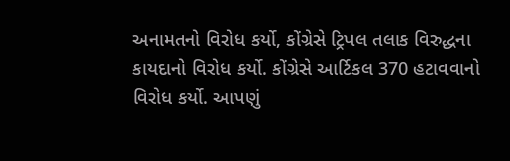અનામતનો વિરોધ કર્યો, કોંગ્રેસે ટ્રિપલ તલાક વિરુદ્ધના કાયદાનો વિરોધ કર્યો. કોંગ્રેસે આર્ટિકલ 370 હટાવવાનો વિરોધ કર્યો. આપણું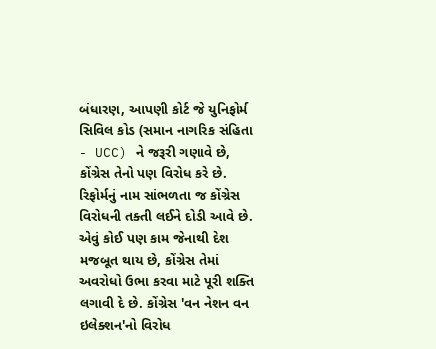બંધારણ, આપણી કોર્ટ જે યુનિફોર્મ સિવિલ કોડ (સમાન નાગરિક સંહિતા - UCC) ને જરૂરી ગણાવે છે, કોંગ્રેસ તેનો પણ વિરોધ કરે છે. રિફોર્મનું નામ સાંભળતા જ કોંગ્રેસ વિરોધની તક્તી લઈને દોડી આવે છે. એવું કોઈ પણ કામ જેનાથી દેશ મજબૂત થાય છે, કોંગ્રેસ તેમાં અવરોધો ઉભા કરવા માટે પૂરી શક્તિ લગાવી દે છે. કોંગ્રેસ 'વન નેશન વન ઇલેક્શન'નો વિરોધ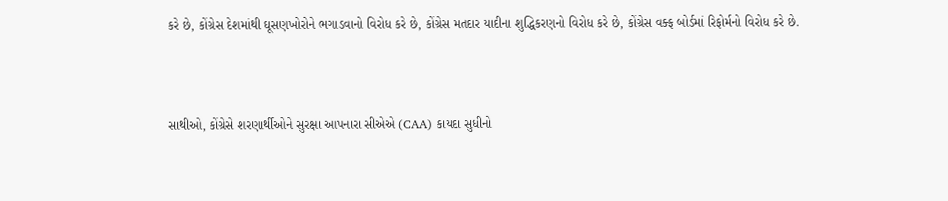કરે છે, કોંગ્રેસ દેશમાંથી ઘૂસણખોરોને ભગાડવાનો વિરોધ કરે છે, કોંગ્રેસ મતદાર યાદીના શુદ્ધિકરણનો વિરોધ કરે છે, કોંગ્રેસ વક્ફ બોર્ડમાં રિફોર્મનો વિરોધ કરે છે.



સાથીઓ, કોંગ્રેસે શરણાર્થીઓને સુરક્ષા આપનારા સીએએ (CAA) કાયદા સુધીનો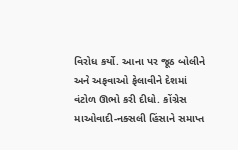વિરોધ કર્યો. આના પર જૂઠ બોલીને અને અફવાઓ ફેલાવીને દેશમાં વંટોળ ઊભો કરી દીધો. કોંગ્રેસ માઓવાદી-નક્સલી હિંસાને સમાપ્ત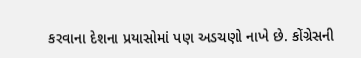કરવાના દેશના પ્રયાસોમાં પણ અડચણો નાખે છે. કોંગ્રેસની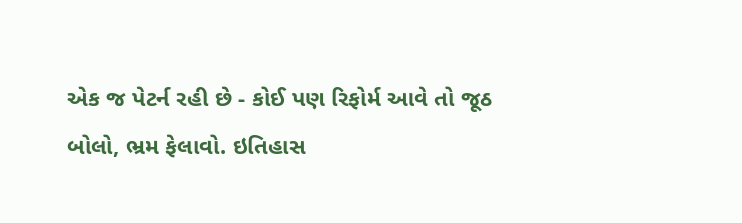એક જ પેટર્ન રહી છે - કોઈ પણ રિફોર્મ આવે તો જૂઠ બોલો, ભ્રમ ફેલાવો. ઇતિહાસ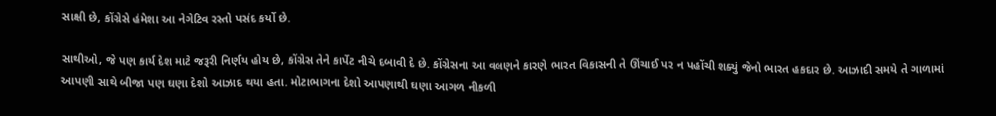સાક્ષી છે, કોંગ્રેસે હંમેશા આ નેગેટિવ રસ્તો પસંદ કર્યો છે.

સાથીઓ, જે પણ કાર્ય દેશ માટે જરૂરી નિર્ણય હોય છે, કોંગ્રેસ તેને કાર્પેટ નીચે દબાવી દે છે. કોંગ્રેસના આ વલણને કારણે ભારત વિકાસની તે ઊંચાઈ પર ન પહોંચી શક્યું જેનો ભારત હકદાર છે. આઝાદી સમયે તે ગાળામાં આપણી સાથે બીજા પણ ઘણા દેશો આઝાદ થયા હતા. મોટાભાગના દેશો આપણાથી ઘણા આગળ નીકળી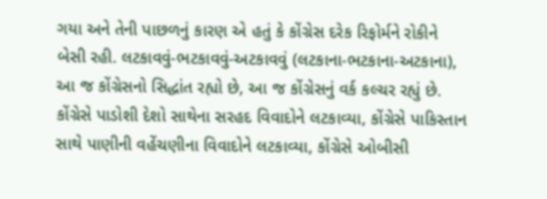ગયા અને તેની પાછળનું કારણ એ હતું કે કોંગ્રેસ દરેક રિફોર્મને રોકીને બેસી રહી. લટકાવવું-ભટકાવવું-અટકાવવું (લટકાના-ભટકાના-અટકાના), આ જ કોંગ્રેસનો સિદ્ધાંત રહ્યો છે, આ જ કોંગ્રેસનું વર્ક કલ્ચર રહ્યું છે. કોંગ્રેસે પાડોશી દેશો સાથેના સરહદ વિવાદોને લટકાવ્યા, કોંગ્રેસે પાકિસ્તાન સાથે પાણીની વહેંચણીના વિવાદોને લટકાવ્યા, કોંગ્રેસે ઓબીસી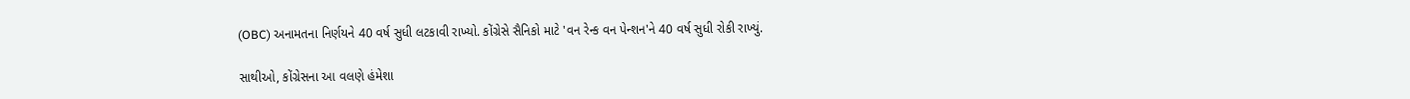(OBC) અનામતના નિર્ણયને 40 વર્ષ સુધી લટકાવી રાખ્યો. કોંગ્રેસે સૈનિકો માટે 'વન રેન્ક વન પેન્શન'ને 40 વર્ષ સુધી રોકી રાખ્યું.

સાથીઓ, કોંગ્રેસના આ વલણે હંમેશા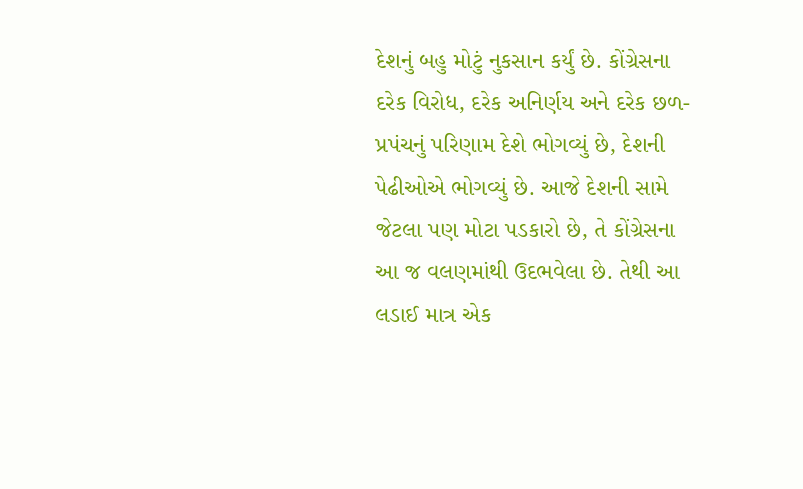દેશનું બહુ મોટું નુકસાન કર્યું છે. કોંગ્રેસના દરેક વિરોધ, દરેક અનિર્ણય અને દરેક છળ-પ્રપંચનું પરિણામ દેશે ભોગવ્યું છે, દેશની પેઢીઓએ ભોગવ્યું છે. આજે દેશની સામે જેટલા પણ મોટા પડકારો છે, તે કોંગ્રેસના આ જ વલણમાંથી ઉદભવેલા છે. તેથી આ લડાઈ માત્ર એક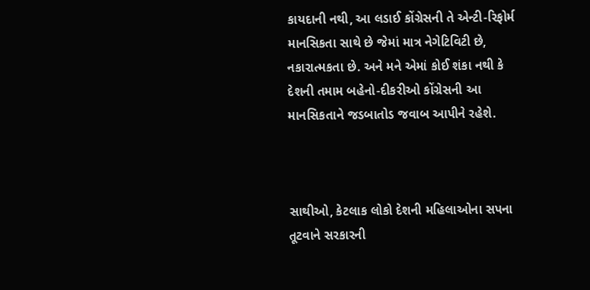કાયદાની નથી, આ લડાઈ કોંગ્રેસની તે એન્ટી-રિફોર્મ માનસિકતા સાથે છે જેમાં માત્ર નેગેટિવિટી છે, નકારાત્મકતા છે. અને મને એમાં કોઈ શંકા નથી કે દેશની તમામ બહેનો-દીકરીઓ કોંગ્રેસની આ માનસિકતાને જડબાતોડ જવાબ આપીને રહેશે.



સાથીઓ, કેટલાક લોકો દેશની મહિલાઓના સપના તૂટવાને સરકારની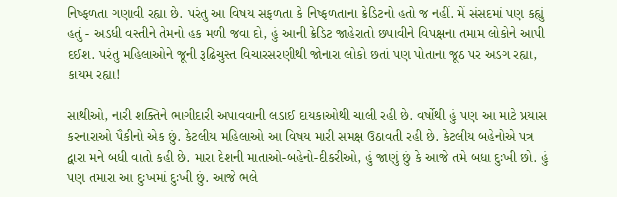નિષ્ફળતા ગણાવી રહ્યા છે. પરંતુ આ વિષય સફળતા કે નિષ્ફળતાના ક્રેડિટનો હતો જ નહીં. મેં સંસદમાં પણ કહ્યું હતું - અડધી વસ્તીને તેમનો હક મળી જવા દો, હું આની ક્રેડિટ જાહેરાતો છપાવીને વિપક્ષના તમામ લોકોને આપી દઈશ. પરંતુ મહિલાઓને જૂની રૂઢિચુસ્ત વિચારસરણીથી જોનારા લોકો છતાં પણ પોતાના જૂઠ પર અડગ રહ્યા, કાયમ રહ્યા!

સાથીઓ, નારી શક્તિને ભાગીદારી અપાવવાની લડાઈ દાયકાઓથી ચાલી રહી છે. વર્ષોથી હું પણ આ માટે પ્રયાસ કરનારાઓ પૈકીનો એક છું. કેટલીય મહિલાઓ આ વિષય મારી સમક્ષ ઉઠાવતી રહી છે. કેટલીય બહેનોએ પત્ર દ્વારા મને બધી વાતો કહી છે. મારા દેશની માતાઓ-બહેનો-દીકરીઓ, હું જાણું છું કે આજે તમે બધા દુઃખી છો. હું પણ તમારા આ દુઃખમાં દુઃખી છું. આજે ભલે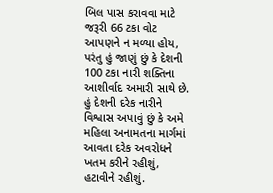બિલ પાસ કરાવવા માટે જરૂરી 66 ટકા વોટ આપણને ન મળ્યા હોય, પરંતુ હું જાણું છું કે દેશની 100 ટકા નારી શક્તિના આશીર્વાદ અમારી સાથે છે. હું દેશની દરેક નારીને વિશ્વાસ અપાવું છું કે અમે મહિલા અનામતના માર્ગમાં આવતા દરેક અવરોધને ખતમ કરીને રહીશું, હટાવીને રહીશું.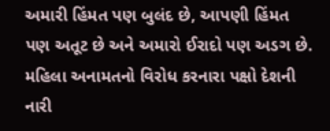અમારી હિંમત પણ બુલંદ છે, આપણી હિંમત પણ અતૂટ છે અને અમારો ઈરાદો પણ અડગ છે. મહિલા અનામતનો વિરોધ કરનારા પક્ષો દેશની નારી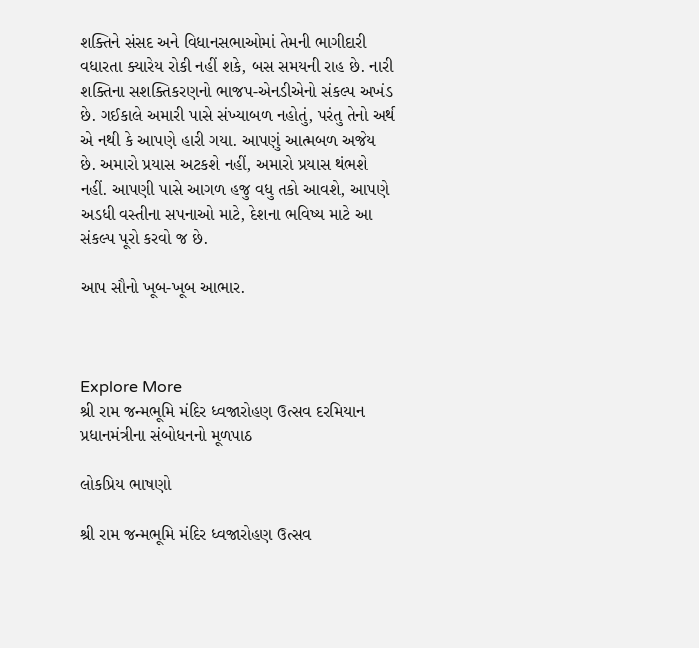શક્તિને સંસદ અને વિધાનસભાઓમાં તેમની ભાગીદારી વધારતા ક્યારેય રોકી નહીં શકે, બસ સમયની રાહ છે. નારી શક્તિના સશક્તિકરણનો ભાજપ-એનડીએનો સંકલ્પ અખંડ છે. ગઈકાલે અમારી પાસે સંખ્યાબળ નહોતું, પરંતુ તેનો અર્થ એ નથી કે આપણે હારી ગયા. આપણું આત્મબળ અજેય છે. અમારો પ્રયાસ અટકશે નહીં, અમારો પ્રયાસ થંભશે નહીં. આપણી પાસે આગળ હજુ વધુ તકો આવશે, આપણે અડધી વસ્તીના સપનાઓ માટે, દેશના ભવિષ્ય માટે આ સંકલ્પ પૂરો કરવો જ છે.

આપ સૌનો ખૂબ-ખૂબ આભાર.



Explore More
શ્રી રામ જન્મભૂમિ મંદિર ધ્વજારોહણ ઉત્સવ દરમિયાન પ્રધાનમંત્રીના સંબોધનનો મૂળપાઠ

લોકપ્રિય ભાષણો

શ્રી રામ જન્મભૂમિ મંદિર ધ્વજારોહણ ઉત્સવ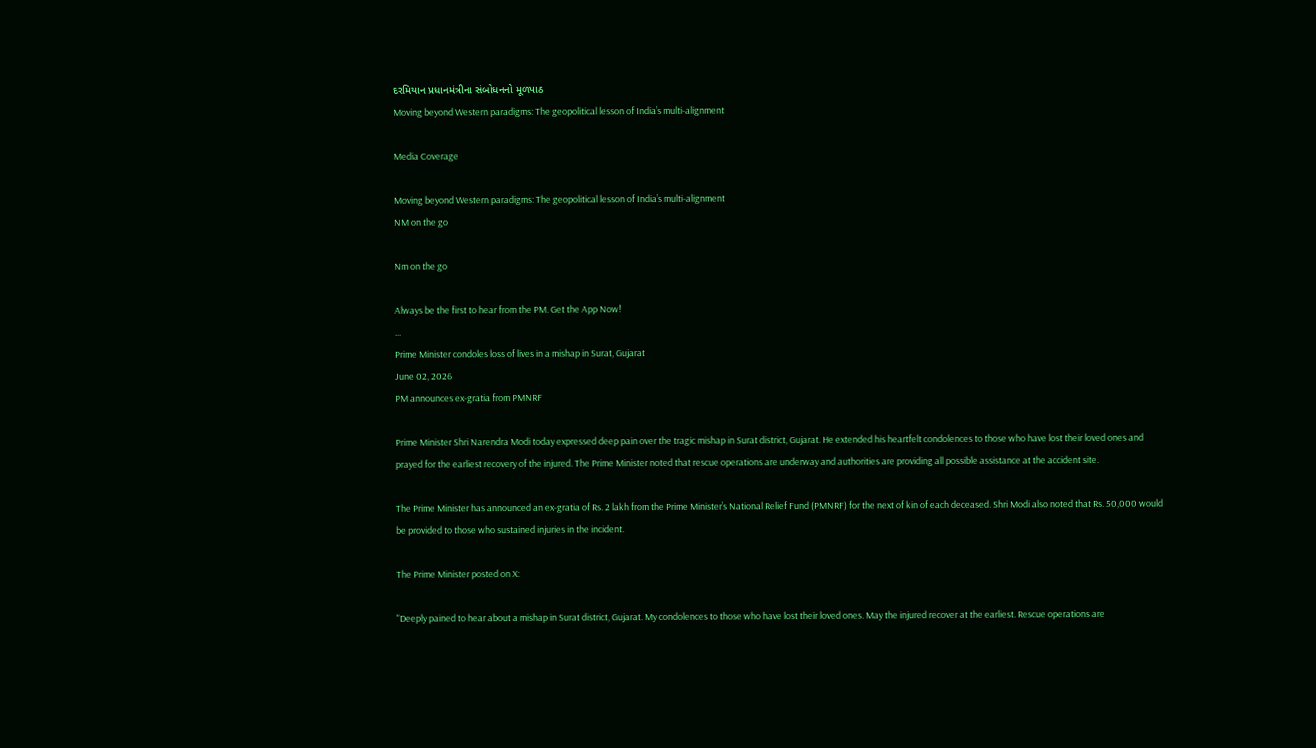દરમિયાન પ્રધાનમંત્રીના સંબોધનનો મૂળપાઠ
Moving beyond Western paradigms: The geopolitical lesson of India’s multi-alignment

Media Coverage

Moving beyond Western paradigms: The geopolitical lesson of India’s multi-alignment
NM on the go

Nm on the go

Always be the first to hear from the PM. Get the App Now!
...
Prime Minister condoles loss of lives in a mishap in Surat, Gujarat
June 02, 2026
PM announces ex-gratia from PMNRF

Prime Minister Shri Narendra Modi today expressed deep pain over the tragic mishap in Surat district, Gujarat. He extended his heartfelt condolences to those who have lost their loved ones and prayed for the earliest recovery of the injured. The Prime Minister noted that rescue operations are underway and authorities are providing all possible assistance at the accident site.

The Prime Minister has announced an ex-gratia of Rs. 2 lakh from the Prime Minister’s National Relief Fund (PMNRF) for the next of kin of each deceased. Shri Modi also noted that Rs. 50,000 would be provided to those who sustained injuries in the incident.

The Prime Minister posted on X:

"Deeply pained to hear about a mishap in Surat district, Gujarat. My condolences to those who have lost their loved ones. May the injured recover at the earliest. Rescue operations are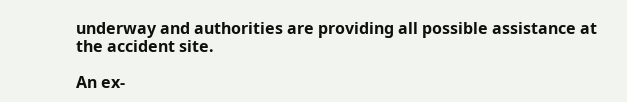underway and authorities are providing all possible assistance at the accident site.

An ex-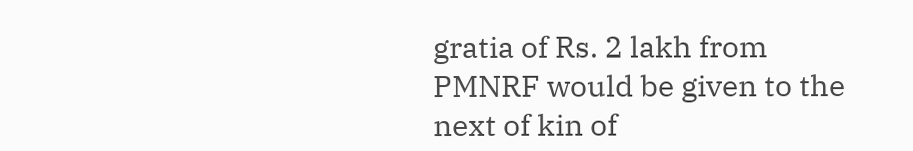gratia of Rs. 2 lakh from PMNRF would be given to the next of kin of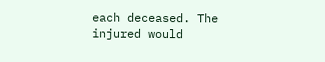each deceased. The injured would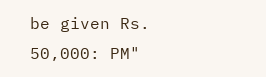be given Rs. 50,000: PM"